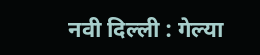नवी दिल्ली : गेल्या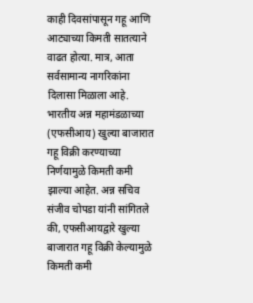काही दिवसांपासून गहू आणि आट्याच्या किमती सातत्याने वाढत होत्या. मात्र, आता सर्वसामान्य नागरिकांना दिलासा मिळाला आहे. भारतीय अन्न महामंडळाच्या (एफसीआय) खुल्या बाजारात गहू विक्री करण्याच्या निर्णयामुळे किमती कमी झाल्या आहेत. अन्न सचिव संजीव चोपडा यांनी सांगितले की, एफसीआयद्वारे खुल्या बाजारात गहू विक्री केल्यामुळे किमती कमी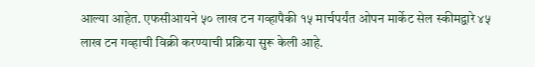आल्या आहेत. एफसीआयने ५० लाख टन गव्हापैकी १५ मार्चपर्यंत ओपन मार्केट सेल स्कीमद्वारे ४५ लाख टन गव्हाची विक्री करण्याची प्रक्रिया सुरू केली आहे.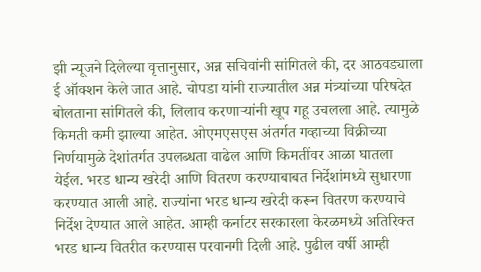झी न्यूजने दिलेल्या वृत्तानुसार, अन्न सचिवांनी सांगितले की, दर आठवड्याला ई ऑक्शन केले जात आहे. चोपडा यांनी राज्यातील अन्न मंत्र्यांच्या परिषदेत बोलताना सांगितले की, लिलाव करणाऱ्यांनी खूप गहू उचलला आहे. त्यामुळे किमती कमी झाल्या आहेत. ओएमएसएस अंतर्गत गव्हाच्या विक्रीच्या निर्णयामुळे देशांतर्गत उपलब्धता वाढेल आणि किमतींवर आळा घातला येईल. भरड धान्य खरेदी आणि वितरण करण्याबाबत निर्देशांमध्ये सुधारणा करण्यात आली आहे. राज्यांना भरड धान्य खरेदी करून वितरण करण्याचे निर्देश देण्यात आले आहेत. आम्ही कर्नाटर सरकारला केरळमध्ये अतिरिक्त भरड धान्य वितरीत करण्यास परवानगी दिली आहे. पुढील वर्षी आम्ही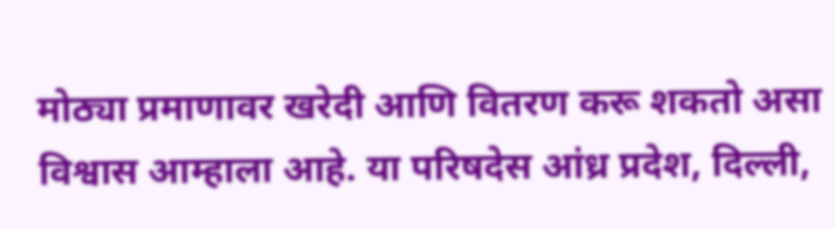मोठ्या प्रमाणावर खरेदी आणि वितरण करू शकतो असा विश्वास आम्हाला आहे. या परिषदेस आंध्र प्रदेश, दिल्ली,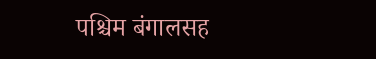पश्चिम बंगालसह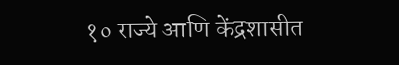१० राज्ये आणि केंद्रशासीत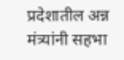प्रदेशातील अन्न मंत्र्यांनी सहभा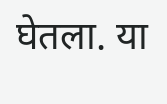घेतला. या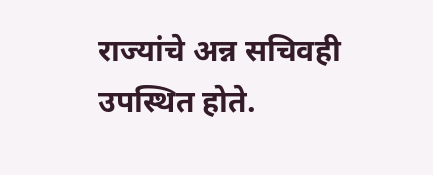राज्यांचे अन्न सचिवही उपस्थित होते.